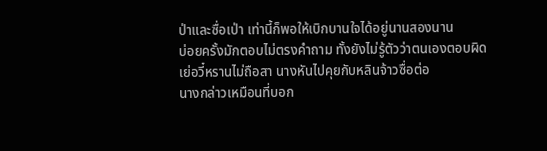ป่าและซื่อเป่า เท่านี้ก็พอให้เบิกบานใจได้อยู่นานสองนาน
บ่อยครั้งมักตอบไม่ตรงคำถาม ทั้งยังไม่รู้ตัวว่าตนเองตอบผิด
เย่อวี๋หรานไม่ถือสา นางหันไปคุยกับหลินจ้าวซื่อต่อ
นางกล่าวเหมือนที่บอก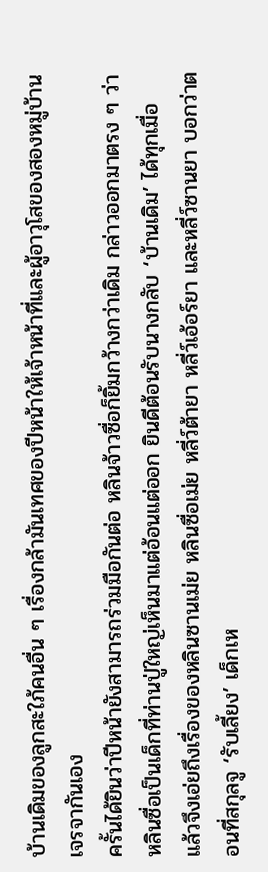บ้านเดิมของลูกสะใภ้คนอื่น ๆ เรื่องกล้ามันเทศของปีหน้าให้เจ้าหน้าที่และผู้อาวุโสของสองหมู่บ้านเจรจากันเอง
ครั้นได้ยินว่าปีหน้ายังสามารถร่วมมือกันต่อ หลินจ้าวซื่อก็ยิ้มกว้างกว่าเดิม กล่าวออกมาตรง ๆ ว่าหลินซื่อเป็นเด็กที่ท่านปู่ใหญ่เห็นมาแต่อ้อนแต่ออก ยินดีต้อนรับนางกลับ ‘บ้านเดิม’ ได้ทุกเมื่อ
แล้วจึงเอ่ยถึงเรื่องของหลินซานเม่ย หลินซื่อเม่ย หลี่ว์ต้ายา หลี่ว์เอ้อร์ยา และหลี่ว์ซานยา บอกว่าตอนที่สกุลจู ‘รับเลี้ยง’ เด็กเห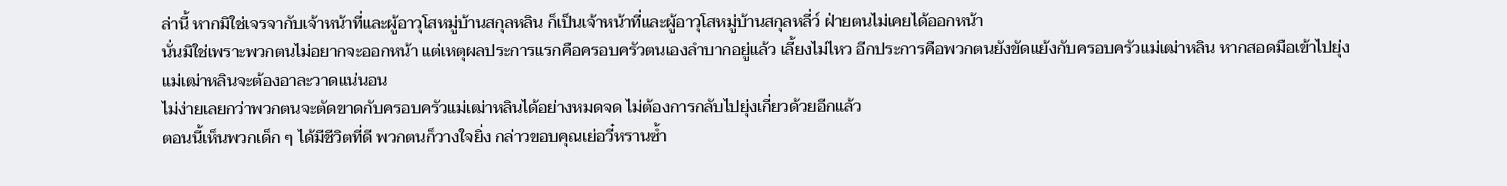ล่านี้ หากมิใช่เจรจากับเจ้าหน้าที่และผู้อาวุโสหมู่บ้านสกุลหลิน ก็เป็นเจ้าหน้าที่และผู้อาวุโสหมู่บ้านสกุลหลี่ว์ ฝ่ายตนไม่เคยได้ออกหน้า
นั่นมิใช่เพราะพวกตนไม่อยากจะออกหน้า แต่เหตุผลประการแรกคือครอบครัวตนเองลำบากอยู่แล้ว เลี้ยงไม่ไหว อีกประการคือพวกตนยังขัดแย้งกับครอบครัวแม่เฒ่าหลิน หากสอดมือเข้าไปยุ่ง แม่เฒ่าหลินจะต้องอาละวาดแน่นอน
ไม่ง่ายเลยกว่าพวกตนจะตัดขาดกับครอบครัวแม่เฒ่าหลินได้อย่างหมดจด ไม่ต้องการกลับไปยุ่งเกี่ยวด้วยอีกแล้ว
ตอนนี้เห็นพวกเด็ก ๆ ได้มีชีวิตที่ดี พวกตนก็วางใจยิ่ง กล่าวขอบคุณเย่อวี๋หรานซ้ำ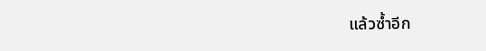แล้วซ้ำอีก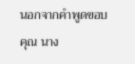นอกจากคำพูดขอบคุณ นาง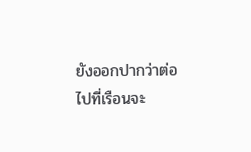ยังออกปากว่าต่อไปที่เรือนจะ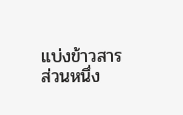แบ่งข้าวสารส่วนหนึ่ง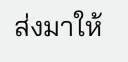ส่งมาให้